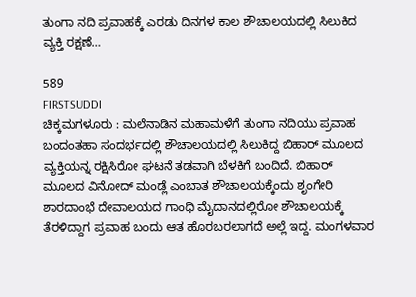ತುಂಗಾ ನದಿ ಪ್ರವಾಹಕ್ಕೆ ಎರಡು ದಿನಗಳ ಕಾಲ ಶೌಚಾಲಯದಲ್ಲಿ ಸಿಲುಕಿದ ವ್ಯಕ್ತಿ ರಕ್ಷಣೆ…

589
FIRSTSUDDI
ಚಿಕ್ಕಮಗಳೂರು : ಮಲೆನಾಡಿನ ಮಹಾಮಳೆಗೆ ತುಂಗಾ ನದಿಯು ಪ್ರವಾಹ ಬಂದಂತಹಾ ಸಂದರ್ಭದಲ್ಲಿ ಶೌಚಾಲಯದಲ್ಲಿ ಸಿಲುಕಿದ್ದ ಬಿಹಾರ್ ಮೂಲದ ವ್ಯಕ್ತಿಯನ್ನ ರಕ್ಷಿಸಿರೋ ಘಟನೆ ತಡವಾಗಿ ಬೆಳಕಿಗೆ ಬಂದಿದೆ. ಬಿಹಾರ್ ಮೂಲದ ವಿನೋದ್ ಮಂಡ್ಲೆ ಎಂಬಾತ ಶೌಚಾಲಯಕ್ಕೆಂದು ಶೃಂಗೇರಿ ಶಾರದಾಂಭೆ ದೇವಾಲಯದ ಗಾಂಧಿ ಮೈದಾನದಲ್ಲಿರೋ ಶೌಚಾಲಯಕ್ಕೆ ತೆರಳಿದ್ದಾಗ ಪ್ರವಾಹ ಬಂದು ಆತ ಹೊರಬರಲಾಗದೆ ಅಲ್ಲೆ ಇದ್ದ. ಮಂಗಳವಾರ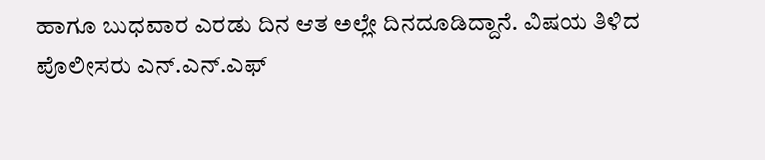ಹಾಗೂ ಬುಧವಾರ ಎರಡು ದಿನ ಆತ ಅಲ್ಲೇ ದಿನದೂಡಿದ್ದಾನೆ. ವಿಷಯ ತಿಳಿದ ಪೊಲೀಸರು ಎನ್.ಎನ್.ಎಫ್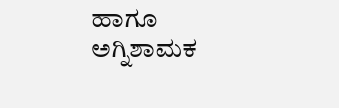ಹಾಗೂ ಅಗ್ನಿಶಾಮಕ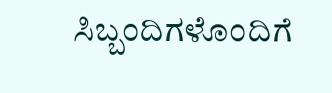ಸಿಬ್ಬಂದಿಗಳೊಂದಿಗೆ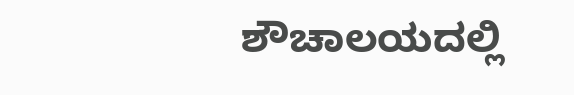ಶೌಚಾಲಯದಲ್ಲಿ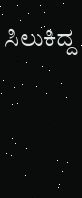ಸಿಲುಕಿದ್ದ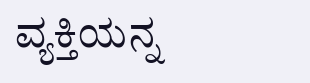ವ್ಯಕ್ತಿಯನ್ನ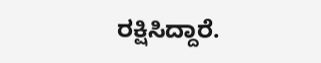ರಕ್ಷಿಸಿದ್ದಾರೆ.